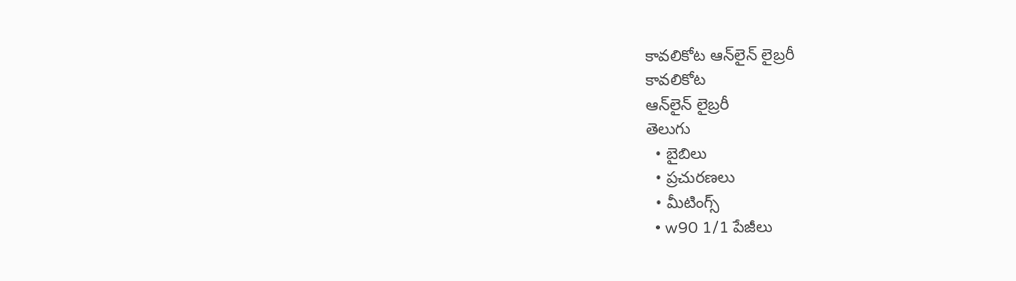కావలికోట ఆన్‌లైన్‌ లైబ్రరీ
కావలికోట
ఆన్‌లైన్‌ లైబ్రరీ
తెలుగు
  • బైబిలు
  • ప్రచురణలు
  • మీటింగ్స్‌
  • w90 1/1 పేజీలు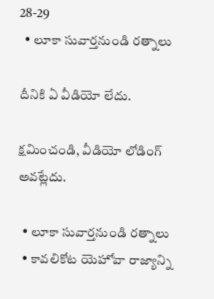28-29
  • లూకా సువార్తనుండి రత్నాలు

దీనికి ఏ వీడియో లేదు.

క్షమించండి, వీడియో లోడింగ్‌ అవట్లేదు.

  • లూకా సువార్తనుండి రత్నాలు
  • కావలికోట యెహోవా రాజ్యాన్ని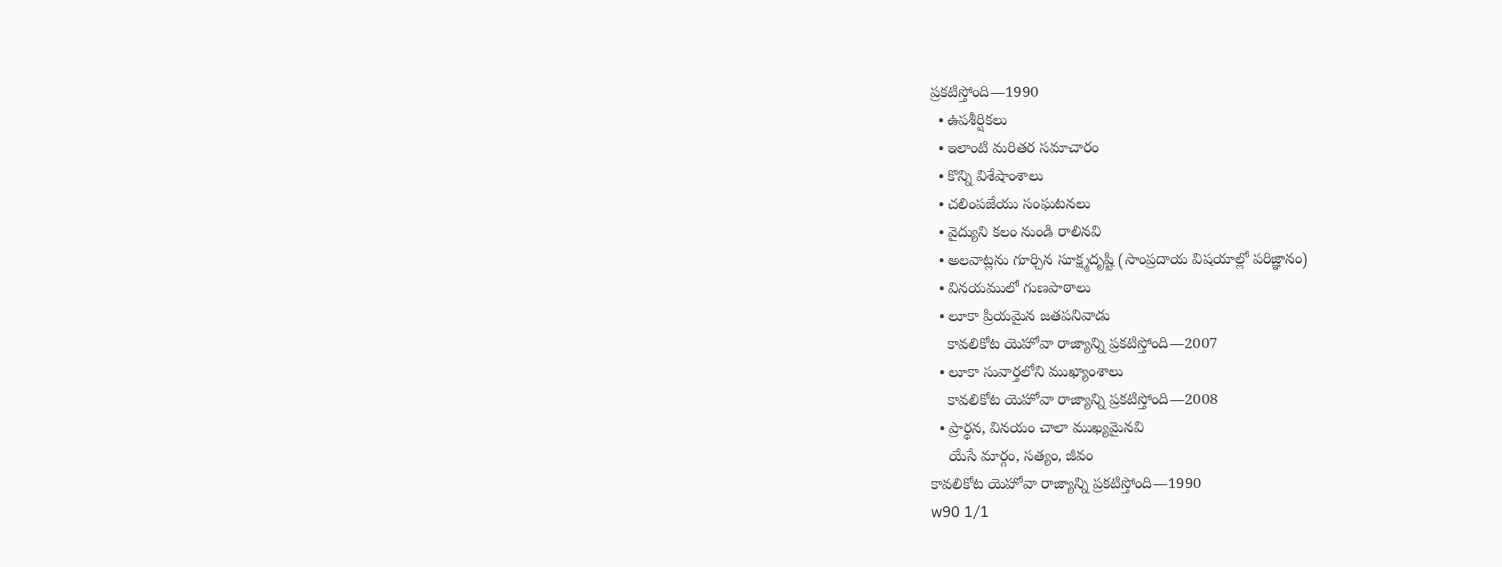ప్రకటిస్తోంది—1990
  • ఉపశీర్షికలు
  • ఇలాంటి మరితర సమాచారం
  • కొన్ని విశేషాంశాలు
  • చలింపజేయు సంఘటనలు
  • వైద్యుని కలం నుండి రాలినవి
  • అలవాట్లను గూర్చిన సూక్ష్మదృష్టి (సాంప్రదాయ విషయాల్లో పరిజ్ఞానం)
  • వినయములో గుణపాఠాలు
  • లూకా ప్రియమైన జతపనివాడు
    కావలికోట యెహోవా రాజ్యాన్ని ప్రకటిస్తోంది—2007
  • లూకా సువార్తలోని ముఖ్యాంశాలు
    కావలికోట యెహోవా రాజ్యాన్ని ప్రకటిస్తోంది—2008
  • ప్రార్థన, వినయం చాలా ముఖ్యమైనవి
    యేసే మార్గం, సత్యం, జీవం
కావలికోట యెహోవా రాజ్యాన్ని ప్రకటిస్తోంది—1990
w90 1/1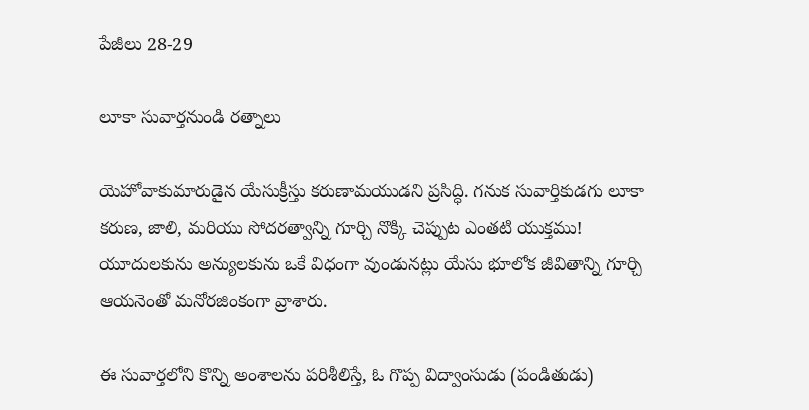పేజీలు 28-29

లూకా సువార్తనుండి రత్నాలు

యెహోవాకుమారుడైన యేసుక్రీస్తు కరుణామయుడని ప్రసిద్ధి. గనుక సువార్తికుడగు లూకా కరుణ, జాలి, మరియు సోదరత్వాన్ని గూర్చి నొక్కి చెప్పుట ఎంతటి యుక్తము! యూదులకును అన్యులకును ఒకే విధంగా వుండునట్లు యేసు భూలోక జీవితాన్ని గూర్చి ఆయనెంతో మనోరజింకంగా వ్రాశారు.

ఈ సువార్తలోని కొన్ని అంశాలను పరిశీలిస్తే, ఓ గొప్ప విద్వాంసుడు (పండితుడు)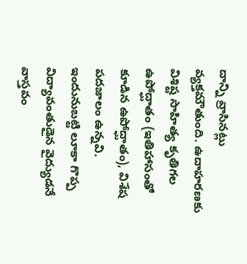దాన్ని వ్రాసినట్లు వ్యక్తమౌతుంది. ఉదాహరణకు విశిష్ట సాహిత్య కృతిగల ఉపోద్ఘాతం (ఇతిహాసంతో కూడిన ఉపోద్ఘాతం), విశేష పదజాలం ఉన్నవి. ఇందునుబట్టి లూకా గొప్ప విద్యావంతుడైన వైద్యుడనే వాస్తవం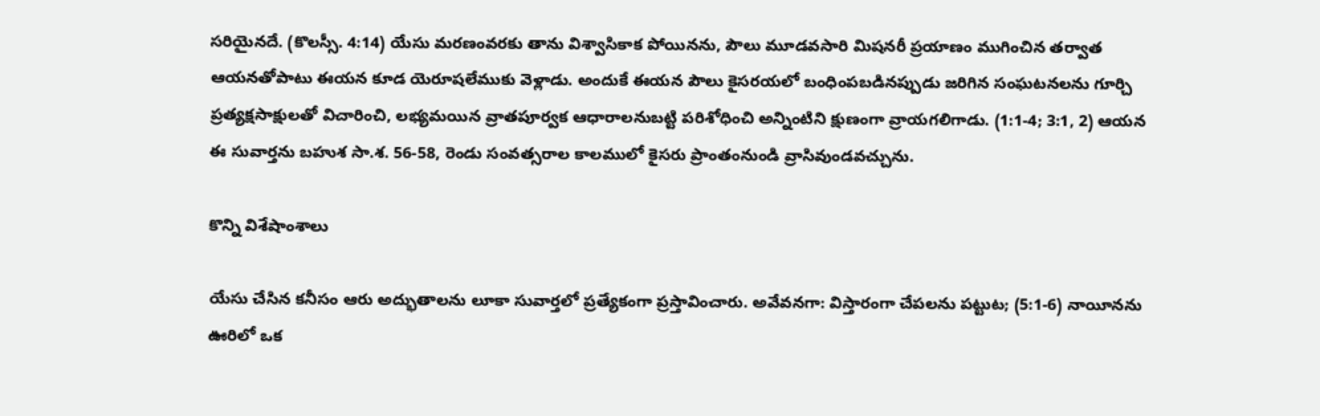సరియైనదే. (కొలస్సీ. 4:14) యేసు మరణంవరకు తాను విశ్వాసికాక పోయినను, పౌలు మూడవసారి మిషనరీ ప్రయాణం ముగించిన తర్వాత ఆయనతోపాటు ఈయన కూడ యెరూషలేముకు వెళ్లాడు. అందుకే ఈయన పౌలు కైసరయలో బంధింపబడినప్పుడు జరిగిన సంఘటనలను గూర్చి ప్రత్యక్షసాక్షులతో విచారించి, లభ్యమయిన వ్రాతపూర్వక ఆధారాలనుబట్టి పరిశోధించి అన్నింటిని క్షుణంగా వ్రాయగలిగాడు. (1:1-4; 3:1, 2) ఆయన ఈ సువార్తను బహుశ సా.శ. 56-58, రెండు సంవత్సరాల కాలములో కైసరు ప్రాంతంనుండి వ్రాసివుండవచ్చును.

కొన్ని విశేషాంశాలు

యేసు చేసిన కనీసం ఆరు అద్భుతాలను లూకా సువార్తలో ప్రత్యేకంగా ప్రస్తావించారు. అవేవనగా: విస్తారంగా చేపలను పట్టుట; (5:1-6) నాయీనను ఊరిలో ఒక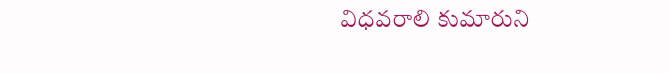విధవరాలి కుమారుని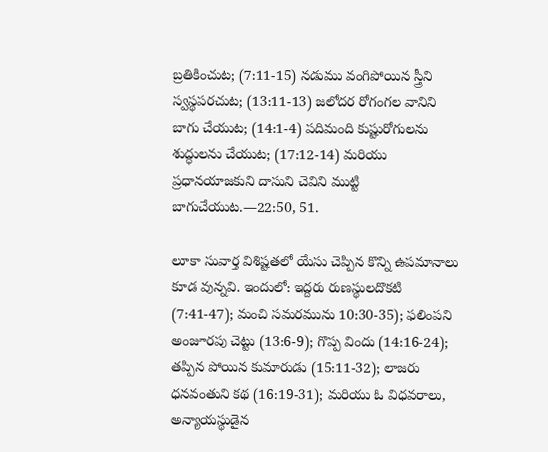బ్రతికించుట; (7:11-15) నడుము వంగిపోయిన స్త్రీని స్వస్థపరచుట; (13:11-13) జలోదర రోగంగల వానిని బాగు చేయుట; (14:1-4) పదిమంది కుష్టురోగులను శుద్ధులను చేయుట; (17:12-14) మరియు ప్రధానయాజకుని దాసుని చెవిని ముట్టి బాగుచేయుట.—22:50, 51.

లూకా సువార్త విశిష్టతలో యేసు చెప్పిన కొన్ని ఉపమానాలు కూడ వున్నవి. ఇందులో: ఇద్దరు రుణస్థులదొకటి (7:41-47); మంచి సమరమును 10:30-35); ఫలింపని అంజూరపు చెట్టు (13:6-9); గొప్ప విందు (14:16-24); తప్పిన పోయిన కుమారుడు (15:11-32); లాజరు ధనవంతుని కథ (16:19-31); మరియు ఓ విధవరాలు, అన్యాయస్థుడైన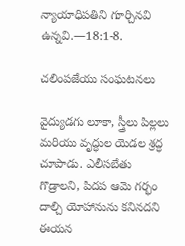న్యాయాధిపతిని గూర్చినవి ఉన్నవి.—18:1-8.

చలింపజేయు సంఘటనలు

వైద్యుడగు లూకా, స్త్రీలు పిల్లలు మరియు వృద్ధుల యెడల శ్రద్ధ చూపాడు. ఎలీసబేతు గొడ్రాలని, పిదప ఆమె గర్భం దాల్చి యోహానును కనినదని ఈయన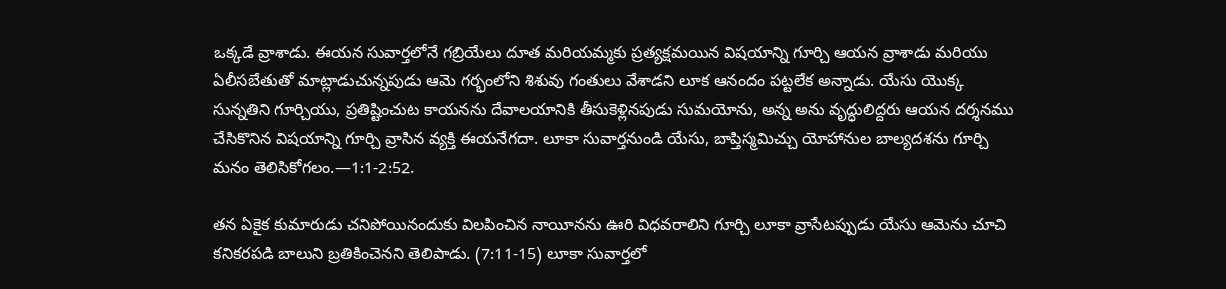ఒక్కడే వ్రాశాడు. ఈయన సువార్తలోనే గబ్రియేలు దూత మరియమ్మకు ప్రత్యక్షమయిన విషయాన్ని గూర్చి ఆయన వ్రాశాడు మరియు ఏలీసబేతుతో మాట్లాడుచున్నపుడు ఆమె గర్భంలోని శిశువు గంతులు వేశాడని లూక ఆనందం పట్టలేక అన్నాడు. యేసు యొక్క సున్నతిని గూర్చియు, ప్రతిష్టించుట కాయనను దేవాలయానికి తీసుకెళ్లినపుడు సుమయోను, అన్న అను వృద్ధులిద్దరు ఆయన దర్శనము చేసికొనిన విషయాన్ని గూర్చి వ్రాసిన వ్యక్తి ఈయనేగదా. లూకా సువార్తనుండి యేసు, బాప్తిస్మమిచ్చు యోహానుల బాల్యదశను గూర్చి మనం తెలిసికోగలం.—1:1-2:52.

తన ఏకైక కుమారుడు చనిపోయినందుకు విలపించిన నాయీనను ఊరి విధవరాలిని గూర్చి లూకా వ్రాసేటప్పుడు యేసు ఆమెను చూచి కనికరపడి బాలుని బ్రతికించెనని తెలిపాడు. (7:11-15) లూకా సువార్తలో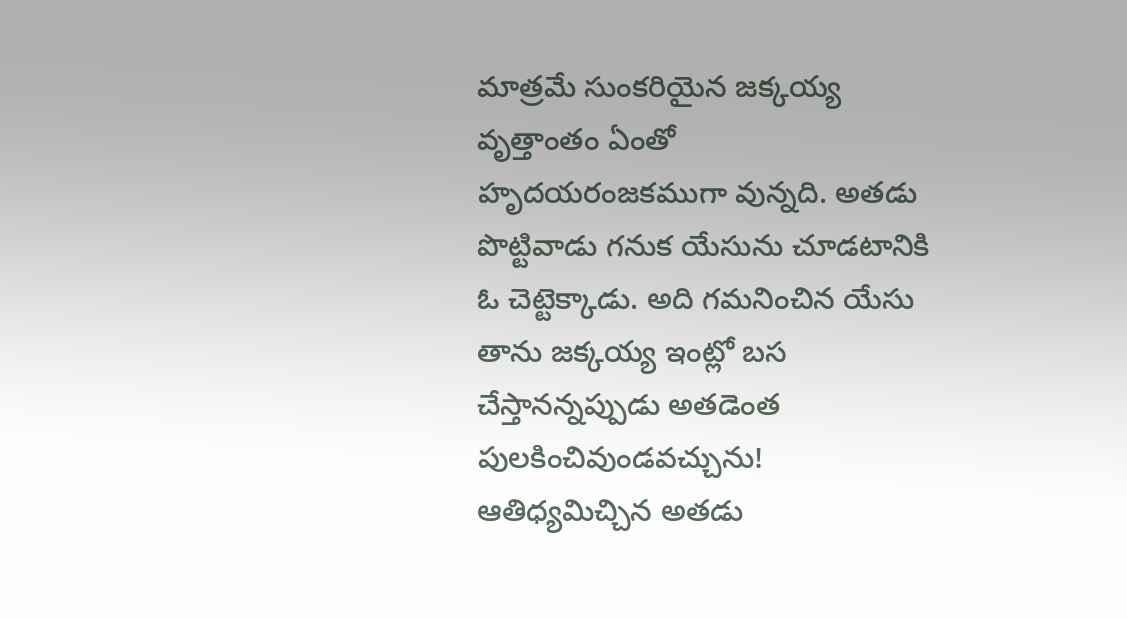మాత్రమే సుంకరియైన జక్కయ్య వృత్తాంతం ఏంతో హృదయరంజకముగా వున్నది. అతడు పొట్టివాడు గనుక యేసును చూడటానికి ఓ చెట్టెక్కాడు. అది గమనించిన యేసు తాను జక్కయ్య ఇంట్లో బస చేస్తానన్నప్పుడు అతడెంత పులకించివుండవచ్చును! ఆతిధ్యమిచ్చిన అతడు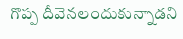గొప్ప దీవెనలందుకున్నాడని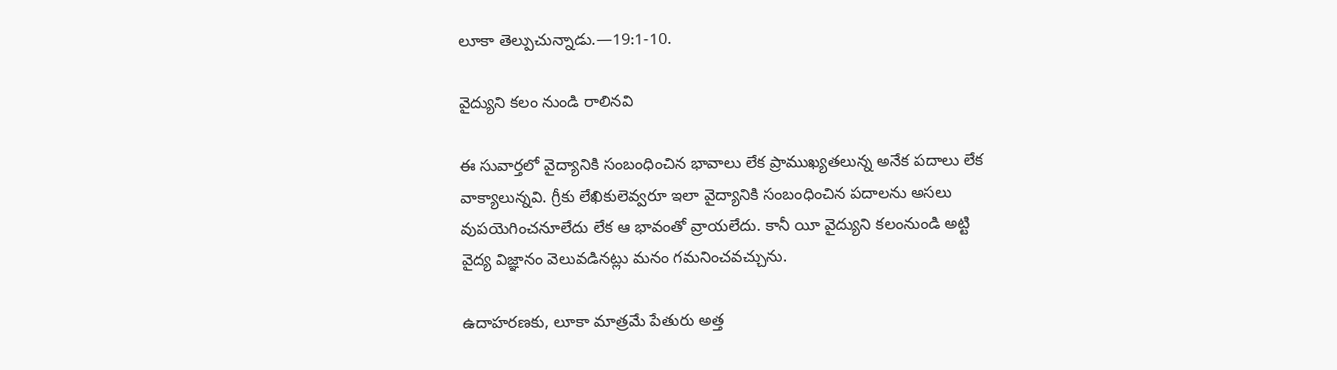లూకా తెల్పుచున్నాడు.—19:1-10.

వైద్యుని కలం నుండి రాలినవి

ఈ సువార్తలో వైద్యానికి సంబంధించిన భావాలు లేక ప్రాముఖ్యతలున్న అనేక పదాలు లేక వాక్యాలున్నవి. గ్రీకు లేఖికులెవ్వరూ ఇలా వైద్యానికి సంబంధించిన పదాలను అసలు వుపయెగించనూలేదు లేక ఆ భావంతో వ్రాయలేదు. కానీ యీ వైద్యుని కలంనుండి అట్టి వైద్య విజ్ఞానం వెలువడినట్లు మనం గమనించవచ్చును.

ఉదాహరణకు, లూకా మాత్రమే పేతురు అత్త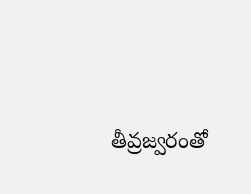తీవ్రజ్వరంతో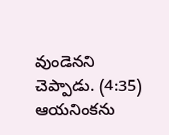వుండెనని చెప్పాడు. (4:35) ఆయనింకను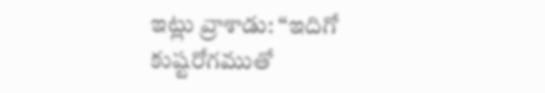ఇట్లు వ్రాశాడు: “ఇదిగో కుష్టరోగముతో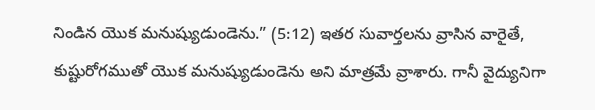నిండిన యొక మనుష్యుడుండెను.” (5:12) ఇతర సువార్తలను వ్రాసిన వారైతే, కుష్టురోగముతో యొక మనుష్యుడుండెను అని మాత్రమే వ్రాశారు. గానీ వైద్యునిగా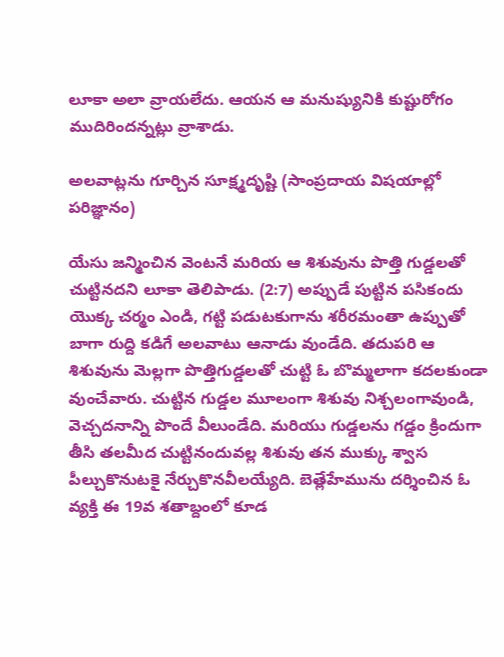లూకా అలా వ్రాయలేదు. ఆయన ఆ మనుష్యునికి కుష్టురోగం ముదిరిందన్నట్లు వ్రాశాడు.

అలవాట్లను గూర్చిన సూక్ష్మదృష్టి (సాంప్రదాయ విషయాల్లో పరిజ్ఞానం)

యేసు జన్మించిన వెంటనే మరియ ఆ శిశువును పొత్తి గుడ్డలతో చుట్టినదని లూకా తెలిపాడు. (2:7) అప్పుడే పుట్టిన పసికందు యొక్క చర్మం ఎండి, గట్టి పడుటకుగాను శరీరమంతా ఉప్పుతో బాగా రుద్ది కడిగే అలవాటు ఆనాడు వుండేది. తదుపరి ఆ శిశువును మెల్లగా పొత్తిగుడ్డలతో చుట్టి ఓ బొమ్మలాగా కదలకుండా వుంచేవారు. చుట్టిన గుడ్డల మూలంగా శిశువు నిశ్చలంగావుండి, వెచ్చదనాన్ని పొందే వీలుండేది. మరియు గుడ్డలను గడ్డం క్రిందుగా తీసి తలమీద చుట్టినందువల్ల శిశువు తన ముక్కు శ్వాస పీల్చుకొనుటకై నేర్చుకొనవీలయ్యేది. బెత్లేహేమును దర్శించిన ఓ వ్యక్తి ఈ 19వ శతాబ్దంలో కూడ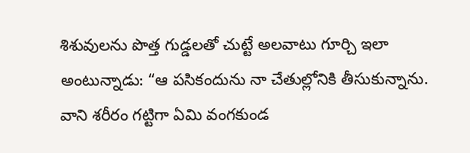శిశువులను పొత్త గుడ్డలతో చుట్టే అలవాటు గూర్చి ఇలా అంటున్నాడు: “ఆ పసికందును నా చేతుల్లోనికి తీసుకున్నాను. వాని శరీరం గట్టిగా ఏమి వంగకుండ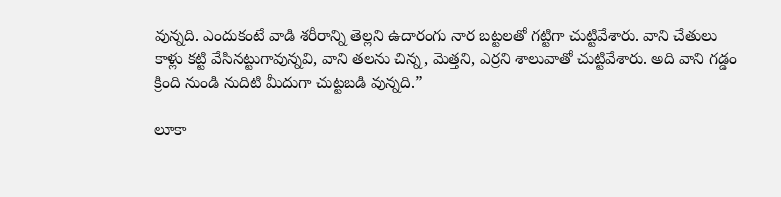వున్నది. ఎందుకంటే వాడి శరీరాన్ని తెల్లని ఉదారంగు నార బట్టలతో గట్టిగా చుట్టివేశారు. వాని చేతులు కాళ్లు కట్టి వేసినట్టుగావున్నవి, వాని తలను చిన్న, మెత్తని, ఎర్రని శాలువాతో చుట్టివేశారు. అది వాని గడ్డం క్రింది నుండి నుదిటి మీదుగా చుట్టబడి వున్నది.”

లూకా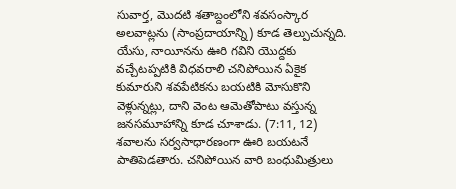సువార్త, మొదటి శతాబ్దంలోని శవసంస్కార అలవాట్లను (సాంప్రదాయాన్ని) కూడ తెల్పుచున్నది. యేసు, నాయీనను ఊరి గవిని యొద్దకు వచ్చేటప్పటికి విధవరాలి చనిపోయిన ఏకైక కుమారుని శవపేటికను బయటికి మోసుకొని వెళ్లున్నట్లు, దాని వెంట ఆమెతోపాటు వస్తున్న జనసమూహాన్ని కూడ చూశాడు. (7:11, 12) శవాలను సర్వసాధారణంగా ఊరి బయటనే పాతిపెడతారు. చనిపోయిన వారి బంధుమిత్రులు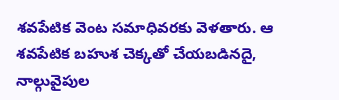శవపేటిక వెంట సమాధివరకు వెళతారు. ఆ శవపేటిక బహుశ చెక్కతో చేయబడినదై, నాల్గువైపుల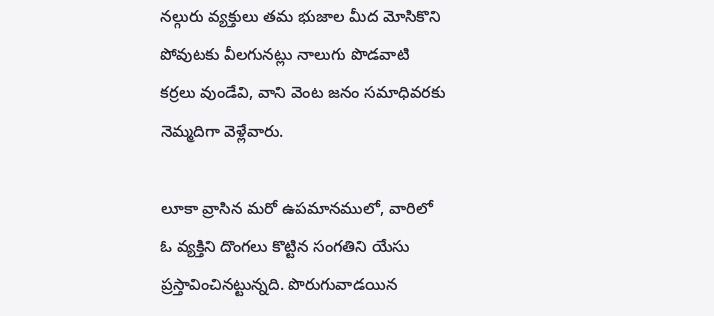నల్గురు వ్యక్తులు తమ భుజాల మీద మోసికొని పోవుటకు వీలగునట్లు నాలుగు పొడవాటి కర్రలు వుండేవి, వాని వెంట జనం సమాధివరకు నెమ్మదిగా వెళ్లేవారు.

లూకా వ్రాసిన మరో ఉపమానములో, వారిలో ఓ వ్యక్తిని దొంగలు కొట్టిన సంగతిని యేసు ప్రస్తావించినట్టున్నది. పొరుగువాడయిన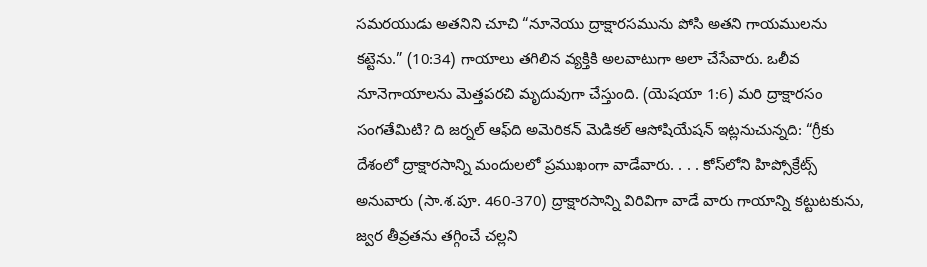సమరయుడు అతనిని చూచి “నూనెయు ద్రాక్షారసమును పోసి అతని గాయములను కట్టెను.” (10:34) గాయాలు తగిలిన వ్యక్తికి అలవాటుగా అలా చేసేవారు. ఒలీవ నూనెగాయాలను మెత్తపరచి మృదువుగా చేస్తుంది. (యెషయా 1:6) మరి ద్రాక్షారసం సంగతేమిటి? ది జర్నల్‌ ఆఫ్‌ది అమెరికన్‌ మెడికల్‌ ఆసోషియేషన్‌ ఇట్లనుచున్నది: “గ్రీకు దేశంలో ద్రాక్షారసాన్ని మందులలో ప్రముఖంగా వాడేవారు. . . . కోస్‌లోని హిప్సోక్రేట్స్‌ అనువారు (సా.శ.పూ. 460-370) ద్రాక్షారసాన్ని విరివిగా వాడే వారు గాయాన్ని కట్టుటకును, జ్వర తీవ్రతను తగ్గించే చల్లని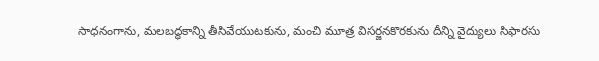సాధనంగాను, మలబద్ధకాన్ని తీసివేయుటకును, మంచి మూత్ర విసర్జనకొరకును దీన్ని వైద్యులు సిఫారసు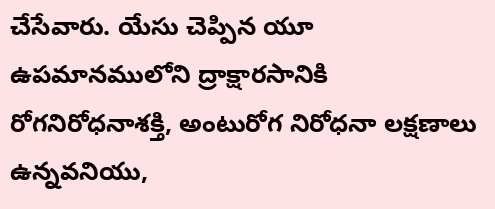చేసేవారు. యేసు చెప్పిన యూ ఉపమానములోని ద్రాక్షారసానికి రోగనిరోధనాశక్తి, అంటురోగ నిరోధనా లక్షణాలు ఉన్నవనియు,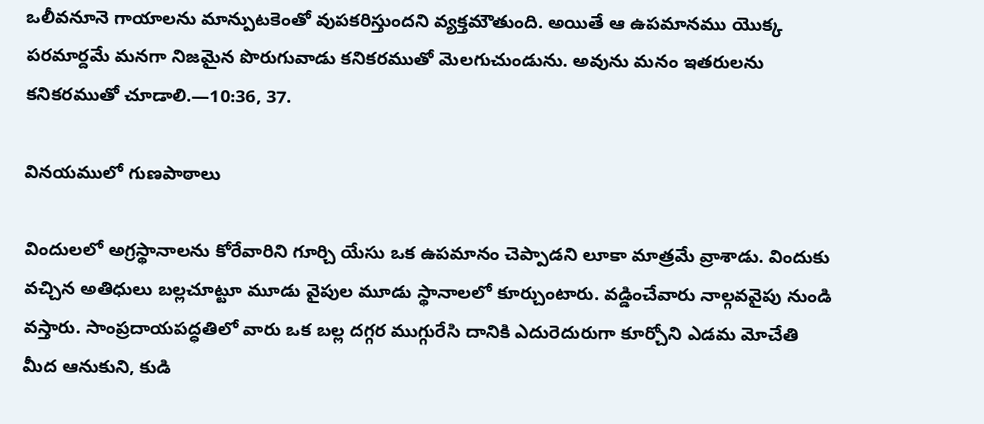ఒలీవనూనె గాయాలను మాన్పుటకెంతో వుపకరిస్తుందని వ్యక్తమౌతుంది. అయితే ఆ ఉపమానము యొక్క పరమార్దమే మనగా నిజమైన పొరుగువాడు కనికరముతో మెలగుచుండును. అవును మనం ఇతరులను కనికరముతో చూడాలి.—10:36, 37.

వినయములో గుణపాఠాలు

విందులలో అగ్రస్థానాలను కోరేవారిని గూర్చి యేసు ఒక ఉపమానం చెప్పాడని లూకా మాత్రమే వ్రాశాడు. విందుకు వచ్చిన అతిధులు బల్లచూట్టూ మూడు వైపుల మూడు స్థానాలలో కూర్చుంటారు. వడ్డించేవారు నాల్గవవైపు నుండి వస్తారు. సాంప్రదాయపద్ధతిలో వారు ఒక బల్ల దగ్గర ముగ్గురేసి దానికి ఎదురెదురుగా కూర్చోని ఎడమ మోచేతి మీద ఆనుకుని, కుడి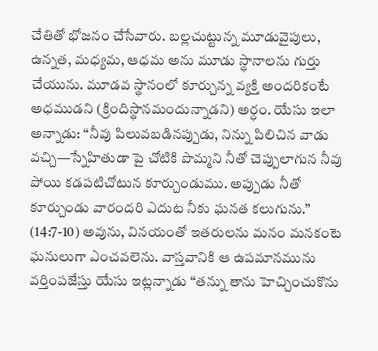చేతితో భోజనం చేసేవారు. బల్లచుట్టున్న మూడువైపులు, ఉన్నత, మధ్యమ, ఆధమ అను మూడు స్థానాలను గుర్తు చేయును. మూడవ స్థానంలో కూర్చున్న వ్యక్తి అందరికంటే అధముడని (క్రిందిస్థానమందున్నాడని) అర్ధం. యేసు ఇలా అన్నాడు: “నీవు పిలువబడినప్పుడు, నిన్ను పిలిచిన వాడు వచ్చి—స్నేహితుడా పై చోటికి పొమ్మని నీతో చెప్పులాగున నీవు పోయి కడపటిచోటున కూర్చుండుము. అప్పుడు నీతో కూర్చుండు వారందరి ఎదుట నీకు ఘనత కలుగును.” (14:7-10) అవును, వినయంతో ఇతరులను మనం మనకంటె ఘనులుగా ఎంచవలెను. వాస్తవానికి ఆ ఉపమానమును వర్తింపజేస్తు యేసు ఇట్లన్నాడు “తన్ను తాను హెచ్చించుకొను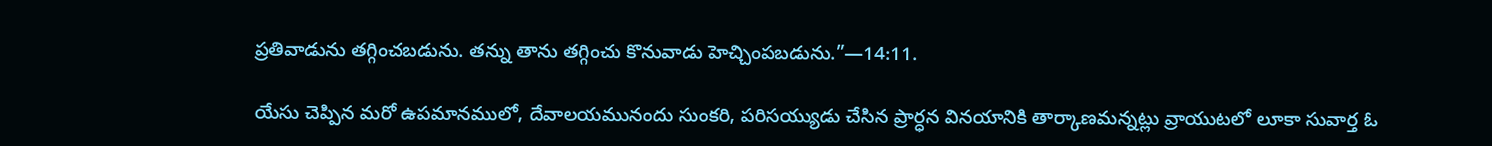ప్రతివాడును తగ్గించబడును. తన్ను తాను తగ్గించు కొనువాడు హెచ్చింపబడును.”—14:11.

యేసు చెప్పిన మరో ఉపమానములో, దేవాలయమునందు సుంకరి, పరిసయ్యుడు చేసిన ప్రార్ధన వినయానికి తార్కాణమన్నట్లు వ్రాయుటలో లూకా సువార్త ఓ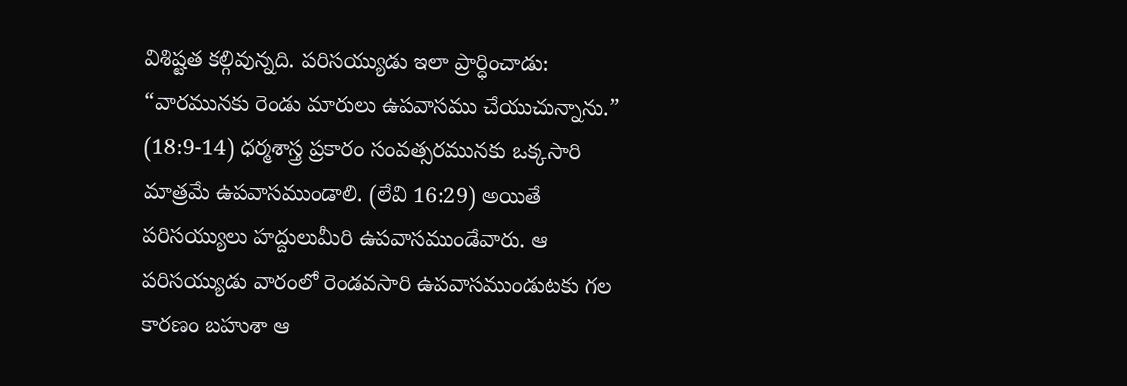విశిష్టత కల్గివున్నది. పరిసయ్యుడు ఇలా ప్రార్ధించాడు: “వారమునకు రెండు మారులు ఉపవాసము చేయుచున్నాను.” (18:9-14) ధర్మశాస్త్ర ప్రకారం సంవత్సరమునకు ఒక్కసారి మాత్రమే ఉపవాసముండాలి. (లేవి 16:29) అయితే పరిసయ్యులు హద్దులుమీరి ఉపవాసముండేవారు. ఆ పరిసయ్యుడు వారంలో రెండవసారి ఉపవాసముండుటకు గల కారణం బహుశా ఆ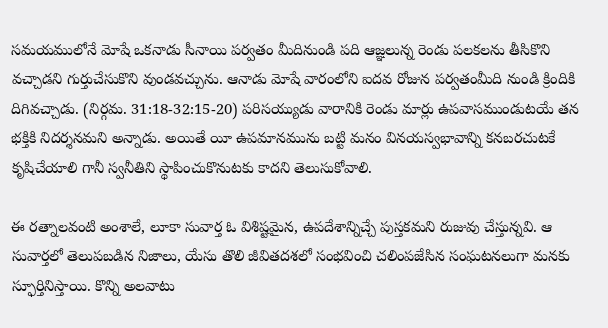సమయములోనే మోషే ఒకనాడు సీనాయి పర్వతం మీదినుండి పది ఆజ్ఞలున్న రెండు పలకలను తీసికొని వచ్చాడని గుర్తుచేసుకొని వుండవచ్చును. ఆనాడు మోషే వారంలోని ఐదవ రోజున పర్వతంమీది నుండి క్రిందికి దిగివచ్చాడు. (నిర్గమ. 31:18-32:15-20) పరిసయ్యుడు వారానికి రెండు మార్లు ఉపవాసముండుటయే తన భక్తికి నిదర్శనమని అన్నాడు. అయితే యీ ఉపమానమును బట్టి మనం వినయస్వభావాన్ని కనబరచుటకే కృషిచేయాలి గానీ స్వనీతిని స్థాపించుకొనుటకు కాదని తెలుసుకోవాలి.

ఈ రత్నాలవంటి అంశాలే, లూకా సువార్త ఓ విశిష్టమైన, ఉపదేశాన్నిచ్చే పుస్తకమని రుజువు చేస్తున్నవి. ఆ సువార్తలో తెలుపబడిన నిజాలు, యేసు తొలి జీవితదశలో సంభవించి చలింపజేసిన సంఘటనలుగా మనకు స్ఫూర్తినిస్తాయి. కొన్ని అలవాటు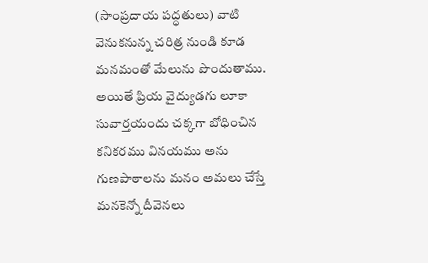(సాంప్రదాయ పద్ధతులు) వాటి వెనుకనున్న చరిత్ర నుండి కూడ మనమంతో మేలును పొందుతాము. అయితే ప్రియ వైద్యుడగు లూకా సువార్తయందు చక్కగా బోధించిన కనికరము వినయము అను గుణపాఠాలను మనం అమలు చేస్తే మనకెన్నో దీవెనలు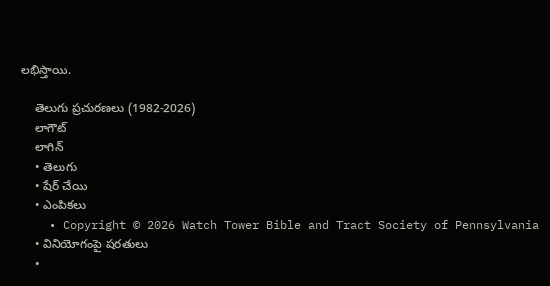లభిస్తాయి.

    తెలుగు ప్రచురణలు (1982-2026)
    లాగౌట్‌
    లాగిన్‌
    • తెలుగు
    • షేర్ చేయి
    • ఎంపికలు
    • Copyright © 2026 Watch Tower Bible and Tract Society of Pennsylvania
    • వినియోగంపై షరతులు
    •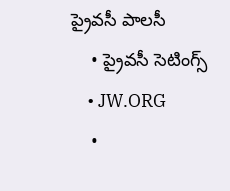ప్రైవసీ పాలసీ
    • ప్రైవసీ సెటింగ్స్‌
    • JW.ORG
    •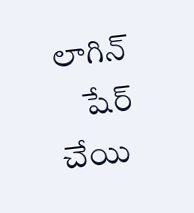లాగిన్‌
    షేర్‌ చేయి